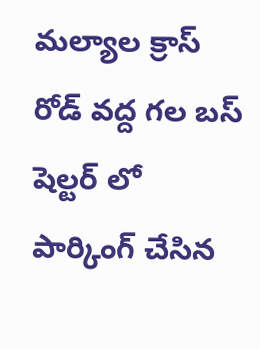మల్యాల క్రాస్ రోడ్ వద్ద గల బస్ షెల్టర్ లో పార్కింగ్ చేసిన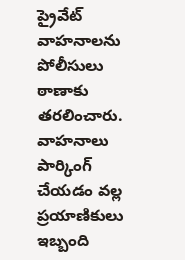ప్రైవేట్ వాహనాలను పోలీసులు ఠాణాకు తరలించారు. వాహనాలు పార్కింగ్ చేయడం వల్ల ప్రయాణికులు ఇబ్బంది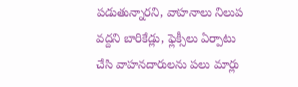పడుతున్నారని, వాహనాలు నిలుప వద్దని బారికేడ్లు, ఫ్లెక్సీలు ఏర్పాటు చేసి వాహనదారులను పలు మార్లు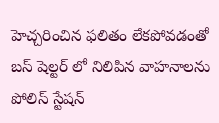హెచ్చరించిన ఫలితం లేకపోవడంతో బస్ షెల్టర్ లో నిలిపిన వాహనాలను పోలిస్ స్టేషన్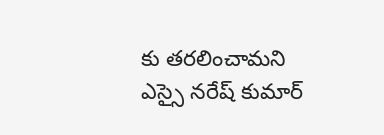కు తరలించామని ఎస్సై నరేష్ కుమార్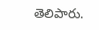తెలిపారు.